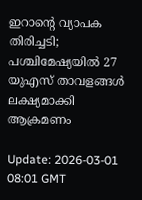ഇറാന്റെ വ്യാപക തിരിച്ചടി; പശ്ചിമേഷ്യയില്‍ 27 യുഎസ് താവളങ്ങള്‍ ലക്ഷ്യമാക്കി ആക്രമണം

Update: 2026-03-01 08:01 GMT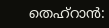തെഹ്‌റാന്‍: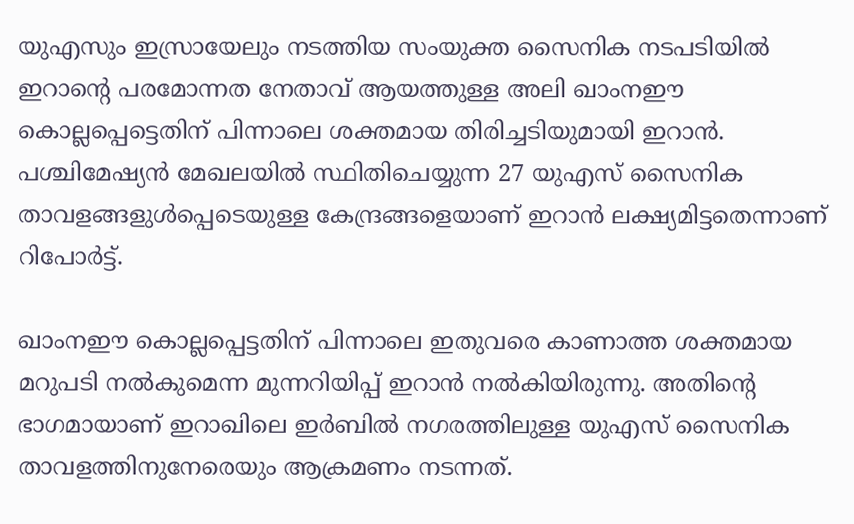യുഎസും ഇസ്രായേലും നടത്തിയ സംയുക്ത സൈനിക നടപടിയില്‍ ഇറാന്റെ പരമോന്നത നേതാവ് ആയത്തുള്ള അലി ഖാംനഈ കൊല്ലപ്പെട്ടെതിന് പിന്നാലെ ശക്തമായ തിരിച്ചടിയുമായി ഇറാന്‍. പശ്ചിമേഷ്യന്‍ മേഖലയില്‍ സ്ഥിതിചെയ്യുന്ന 27 യുഎസ് സൈനിക താവളങ്ങളുള്‍പ്പെടെയുള്ള കേന്ദ്രങ്ങളെയാണ് ഇറാന്‍ ലക്ഷ്യമിട്ടതെന്നാണ് റിപോര്‍ട്ട്.

ഖാംനഈ കൊല്ലപ്പെട്ടതിന് പിന്നാലെ ഇതുവരെ കാണാത്ത ശക്തമായ മറുപടി നല്‍കുമെന്ന മുന്നറിയിപ്പ് ഇറാന്‍ നല്‍കിയിരുന്നു. അതിന്റെ ഭാഗമായാണ് ഇറാഖിലെ ഇര്‍ബില്‍ നഗരത്തിലുള്ള യുഎസ് സൈനിക താവളത്തിനുനേരെയും ആക്രമണം നടന്നത്.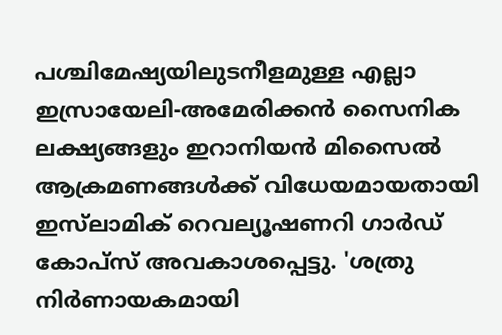പശ്ചിമേഷ്യയിലുടനീളമുള്ള എല്ലാ ഇസ്രായേലി-അമേരിക്കന്‍ സൈനിക ലക്ഷ്യങ്ങളും ഇറാനിയന്‍ മിസൈല്‍ ആക്രമണങ്ങള്‍ക്ക് വിധേയമായതായി ഇസ്‌ലാമിക് റെവല്യൂഷണറി ഗാര്‍ഡ് കോപ്‌സ് അവകാശപ്പെട്ടു. 'ശത്രു നിര്‍ണായകമായി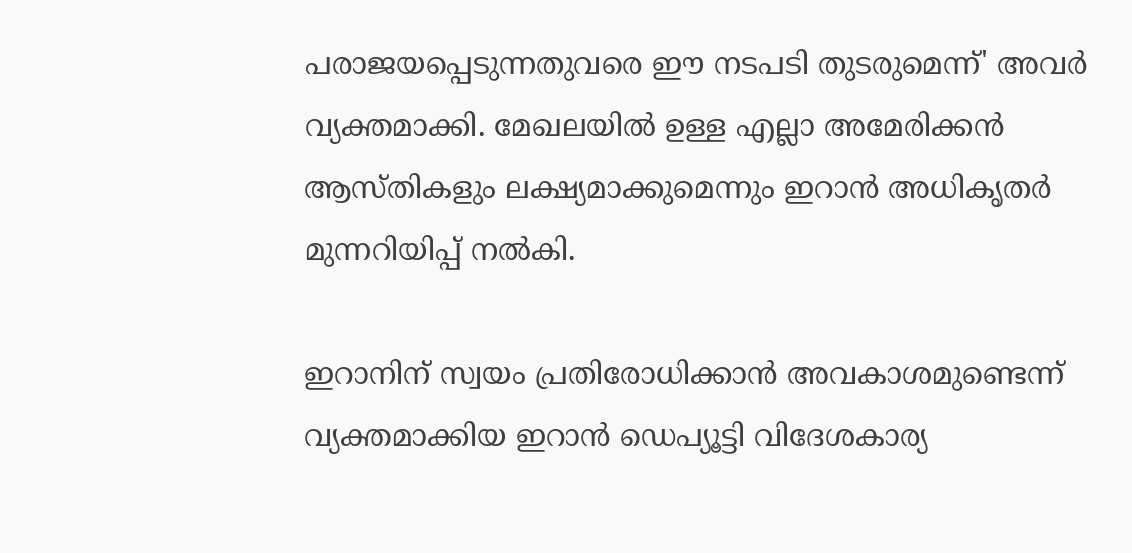പരാജയപ്പെടുന്നതുവരെ ഈ നടപടി തുടരുമെന്ന്' അവര്‍ വ്യക്തമാക്കി. മേഖലയില്‍ ഉള്ള എല്ലാ അമേരിക്കന്‍ ആസ്തികളും ലക്ഷ്യമാക്കുമെന്നും ഇറാന്‍ അധികൃതര്‍ മുന്നറിയിപ്പ് നല്‍കി.

ഇറാനിന് സ്വയം പ്രതിരോധിക്കാന്‍ അവകാശമുണ്ടെന്ന് വ്യക്തമാക്കിയ ഇറാന്‍ ഡെപ്യൂട്ടി വിദേശകാര്യ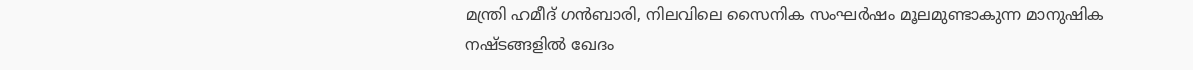മന്ത്രി ഹമീദ് ഗന്‍ബാരി, നിലവിലെ സൈനിക സംഘര്‍ഷം മൂലമുണ്ടാകുന്ന മാനുഷിക നഷ്ടങ്ങളില്‍ ഖേദം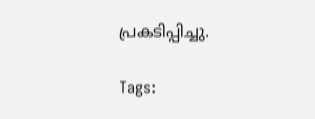പ്രകടിപ്പിച്ചു.

Tags: